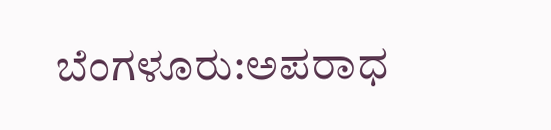ಬೆಂಗಳೂರು:ಅಪರಾಧ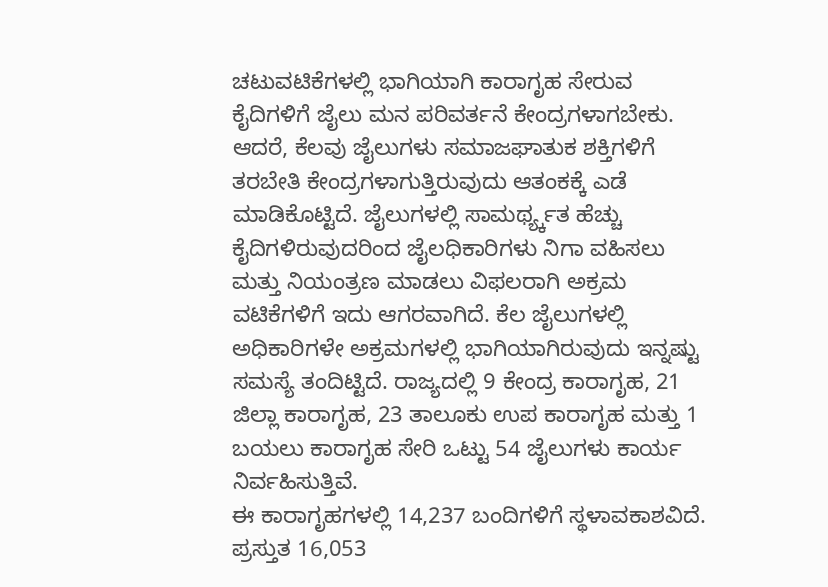ಚಟುವಟಿಕೆಗಳಲ್ಲಿ ಭಾಗಿಯಾಗಿ ಕಾರಾಗೃಹ ಸೇರುವ ಕೈದಿಗಳಿಗೆ ಜೈಲು ಮನ ಪರಿವರ್ತನೆ ಕೇಂದ್ರಗಳಾಗಬೇಕು. ಆದರೆ, ಕೆಲವು ಜೈಲುಗಳು ಸಮಾಜಘಾತುಕ ಶಕ್ತಿಗಳಿಗೆ ತರಬೇತಿ ಕೇಂದ್ರಗಳಾಗುತ್ತಿರುವುದು ಆತಂಕಕ್ಕೆ ಎಡೆ ಮಾಡಿಕೊಟ್ಟಿದೆ. ಜೈಲುಗಳಲ್ಲಿ ಸಾಮರ್ಥ್ಯ್ಕತ ಹೆಚ್ಚು ಕೈದಿಗಳಿರುವುದರಿಂದ ಜೈಲಧಿಕಾರಿಗಳು ನಿಗಾ ವಹಿಸಲು ಮತ್ತು ನಿಯಂತ್ರಣ ಮಾಡಲು ವಿಫಲರಾಗಿ ಅಕ್ರಮ ವಟಿಕೆಗಳಿಗೆ ಇದು ಆಗರವಾಗಿದೆ. ಕೆಲ ಜೈಲುಗಳಲ್ಲಿ ಅಧಿಕಾರಿಗಳೇ ಅಕ್ರಮಗಳಲ್ಲಿ ಭಾಗಿಯಾಗಿರುವುದು ಇನ್ನಷ್ಟು ಸಮಸ್ಯೆ ತಂದಿಟ್ಟಿದೆ. ರಾಜ್ಯದಲ್ಲಿ 9 ಕೇಂದ್ರ ಕಾರಾಗೃಹ, 21 ಜಿಲ್ಲಾ ಕಾರಾಗೃಹ, 23 ತಾಲೂಕು ಉಪ ಕಾರಾಗೃಹ ಮತ್ತು 1 ಬಯಲು ಕಾರಾಗೃಹ ಸೇರಿ ಒಟ್ಟು 54 ಜೈಲುಗಳು ಕಾರ್ಯ ನಿರ್ವಹಿಸುತ್ತಿವೆ.
ಈ ಕಾರಾಗೃಹಗಳಲ್ಲಿ 14,237 ಬಂದಿಗಳಿಗೆ ಸ್ಥಳಾವಕಾಶವಿದೆ. ಪ್ರಸ್ತುತ 16,053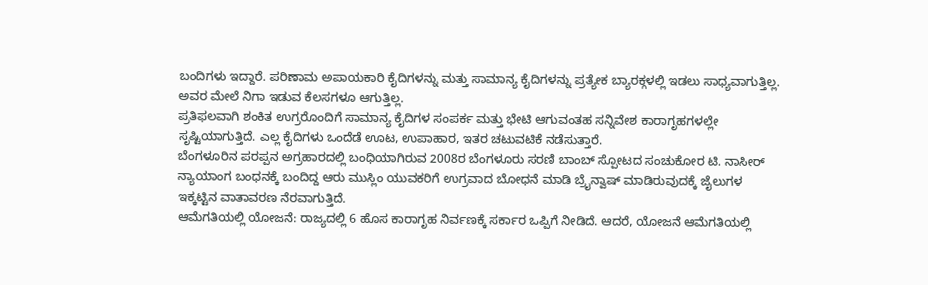ಬಂದಿಗಳು ಇದ್ದಾರೆ. ಪರಿಣಾಮ ಅಪಾಯಕಾರಿ ಕೈದಿಗಳನ್ನು ಮತ್ತು ಸಾಮಾನ್ಯ ಕೈದಿಗಳನ್ನು ಪ್ರತ್ಯೇಕ ಬ್ಯಾರಕ್ಗಳಲ್ಲಿ ಇಡಲು ಸಾಧ್ಯವಾಗುತ್ತಿಲ್ಲ. ಅವರ ಮೇಲೆ ನಿಗಾ ಇಡುವ ಕೆಲಸಗಳೂ ಆಗುತ್ತಿಲ್ಲ.
ಪ್ರತಿಫಲವಾಗಿ ಶಂಕಿತ ಉಗ್ರರೊಂದಿಗೆ ಸಾಮಾನ್ಯ ಕೈದಿಗಳ ಸಂಪರ್ಕ ಮತ್ತು ಭೇಟಿ ಆಗುವಂತಹ ಸನ್ನಿವೇಶ ಕಾರಾಗೃಹಗಳಲ್ಲೇ ಸೃಷ್ಟಿಯಾಗುತ್ತಿದೆ. ಎಲ್ಲ ಕೈದಿಗಳು ಒಂದೆಡೆ ಊಟ, ಉಪಾಹಾರ, ಇತರ ಚಟುವಟಿಕೆ ನಡೆಸುತ್ತಾರೆ.
ಬೆಂಗಳೂರಿನ ಪರಪ್ಪನ ಅಗ್ರಹಾರದಲ್ಲಿ ಬಂಧಿಯಾಗಿರುವ 2008ರ ಬೆಂಗಳೂರು ಸರಣಿ ಬಾಂಬ್ ಸ್ಪೋಟದ ಸಂಚುಕೋರ ಟಿ. ನಾಸೀರ್ ನ್ಯಾಯಾಂಗ ಬಂಧನಕ್ಕೆ ಬಂದಿದ್ದ ಆರು ಮುಸ್ಲಿಂ ಯುವಕರಿಗೆ ಉಗ್ರವಾದ ಬೋಧನೆ ಮಾಡಿ ಬ್ರೖೆನ್ವಾಷ್ ಮಾಡಿರುವುದಕ್ಕೆ ಜೈಲುಗಳ ಇಕ್ಕಟ್ಟಿನ ವಾತಾವರಣ ನೆರವಾಗುತ್ತಿದೆ.
ಆಮೆಗತಿಯಲ್ಲಿ ಯೋಜನೆ: ರಾಜ್ಯದಲ್ಲಿ 6 ಹೊಸ ಕಾರಾಗೃಹ ನಿರ್ವಣಕ್ಕೆ ಸರ್ಕಾರ ಒಪ್ಪಿಗೆ ನೀಡಿದೆ. ಆದರೆ, ಯೋಜನೆ ಆಮೆಗತಿಯಲ್ಲಿ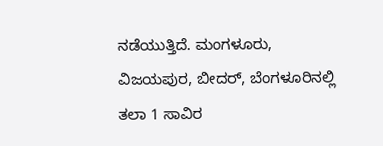ನಡೆಯುತ್ತಿದೆ. ಮಂಗಳೂರು, ವಿಜಯಪುರ, ಬೀದರ್, ಬೆಂಗಳೂರಿನಲ್ಲಿ ತಲಾ 1 ಸಾವಿರ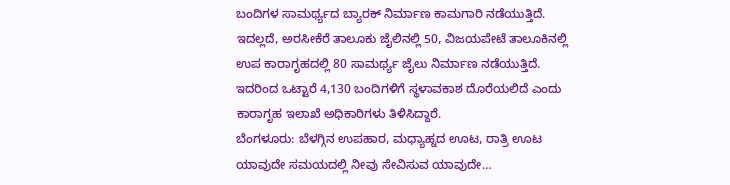ಬಂದಿಗಳ ಸಾಮರ್ಥ್ಯದ ಬ್ಯಾರಕ್ ನಿರ್ಮಾಣ ಕಾಮಗಾರಿ ನಡೆಯುತ್ತಿದೆ. ಇದಲ್ಲದೆ, ಅರಸೀಕೆರೆ ತಾಲೂಕು ಜೈಲಿನಲ್ಲಿ 50, ವಿಜಯಪೇಟೆ ತಾಲೂಕಿನಲ್ಲಿ ಉಪ ಕಾರಾಗೃಹದಲ್ಲಿ 80 ಸಾಮರ್ಥ್ಯ ಜೈಲು ನಿರ್ಮಾಣ ನಡೆಯುತ್ತಿದೆ. ಇದರಿಂದ ಒಟ್ಟಾರೆ 4,130 ಬಂದಿಗಳಿಗೆ ಸ್ಥಳಾವಕಾಶ ದೊರೆಯಲಿದೆ ಎಂದು ಕಾರಾಗೃಹ ಇಲಾಖೆ ಅಧಿಕಾರಿಗಳು ತಿಳಿಸಿದ್ದಾರೆ.
ಬೆಂಗಳೂರು: ಬೆಳಗ್ಗಿನ ಉಪಹಾರ, ಮಧ್ಯಾಹ್ನದ ಊಟ, ರಾತ್ರಿ ಊಟ ಯಾವುದೇ ಸಮಯದಲ್ಲಿ ನೀವು ಸೇವಿಸುವ ಯಾವುದೇ…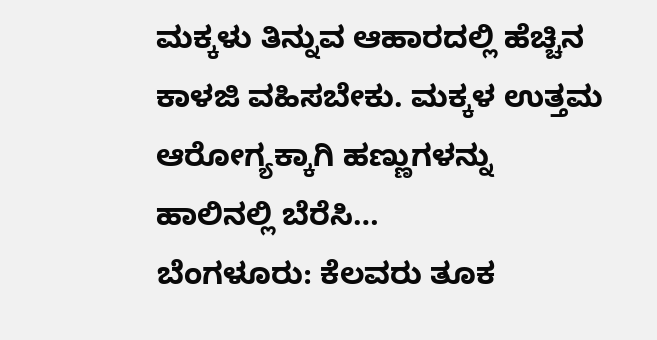ಮಕ್ಕಳು ತಿನ್ನುವ ಆಹಾರದಲ್ಲಿ ಹೆಚ್ಚಿನ ಕಾಳಜಿ ವಹಿಸಬೇಕು. ಮಕ್ಕಳ ಉತ್ತಮ ಆರೋಗ್ಯಕ್ಕಾಗಿ ಹಣ್ಣುಗಳನ್ನು ಹಾಲಿನಲ್ಲಿ ಬೆರೆಸಿ…
ಬೆಂಗಳೂರು: ಕೆಲವರು ತೂಕ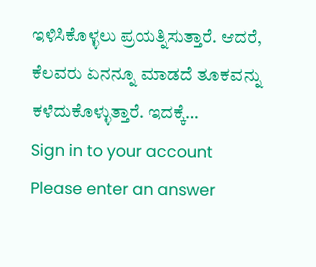ಇಳಿಸಿಕೊಳ್ಳಲು ಪ್ರಯತ್ನಿಸುತ್ತಾರೆ. ಆದರೆ, ಕೆಲವರು ಏನನ್ನೂ ಮಾಡದೆ ತೂಕವನ್ನು ಕಳೆದುಕೊಳ್ಳುತ್ತಾರೆ. ಇದಕ್ಕೆ…
Sign in to your account
Please enter an answer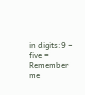in digits:9 − five =
Remember me